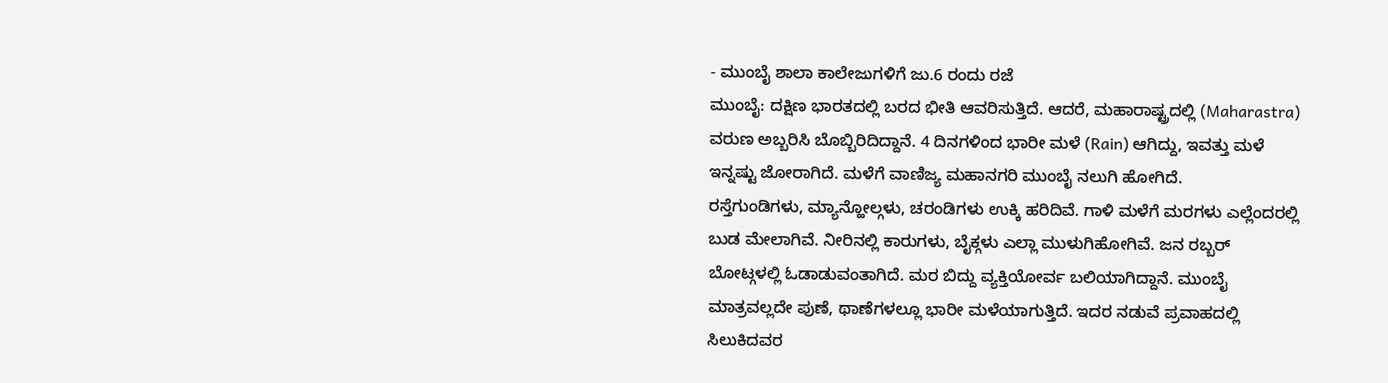- ಮುಂಬೈ ಶಾಲಾ ಕಾಲೇಜುಗಳಿಗೆ ಜು.6 ರಂದು ರಜೆ
ಮುಂಬೈ: ದಕ್ಷಿಣ ಭಾರತದಲ್ಲಿ ಬರದ ಭೀತಿ ಆವರಿಸುತ್ತಿದೆ. ಆದರೆ, ಮಹಾರಾಷ್ಟ್ರದಲ್ಲಿ (Maharastra) ವರುಣ ಅಬ್ಬರಿಸಿ ಬೊಬ್ಬಿರಿದಿದ್ದಾನೆ. 4 ದಿನಗಳಿಂದ ಭಾರೀ ಮಳೆ (Rain) ಆಗಿದ್ದು, ಇವತ್ತು ಮಳೆ ಇನ್ನಷ್ಟು ಜೋರಾಗಿದೆ. ಮಳೆಗೆ ವಾಣಿಜ್ಯ ಮಹಾನಗರಿ ಮುಂಬೈ ನಲುಗಿ ಹೋಗಿದೆ.
ರಸ್ತೆಗುಂಡಿಗಳು, ಮ್ಯಾನ್ಹೋಲ್ಗಳು, ಚರಂಡಿಗಳು ಉಕ್ಕಿ ಹರಿದಿವೆ. ಗಾಳಿ ಮಳೆಗೆ ಮರಗಳು ಎಲ್ಲೆಂದರಲ್ಲಿ ಬುಡ ಮೇಲಾಗಿವೆ. ನೀರಿನಲ್ಲಿ ಕಾರುಗಳು, ಬೈಕ್ಗಳು ಎಲ್ಲಾ ಮುಳುಗಿಹೋಗಿವೆ. ಜನ ರಬ್ಬರ್ ಬೋಟ್ಗಳಲ್ಲಿ ಓಡಾಡುವಂತಾಗಿದೆ. ಮರ ಬಿದ್ದು ವ್ಯಕ್ತಿಯೋರ್ವ ಬಲಿಯಾಗಿದ್ದಾನೆ. ಮುಂಬೈ ಮಾತ್ರವಲ್ಲದೇ ಪುಣೆ, ಥಾಣೆಗಳಲ್ಲೂ ಭಾರೀ ಮಳೆಯಾಗುತ್ತಿದೆ. ಇದರ ನಡುವೆ ಪ್ರವಾಹದಲ್ಲಿ ಸಿಲುಕಿದವರ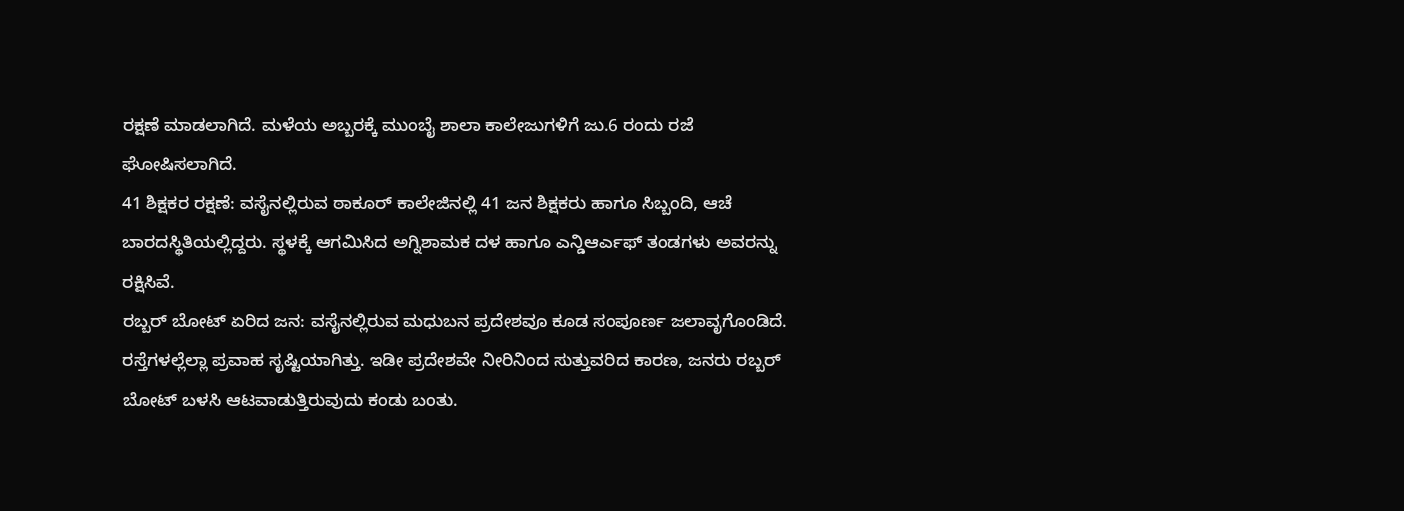ರಕ್ಷಣೆ ಮಾಡಲಾಗಿದೆ. ಮಳೆಯ ಅಬ್ಬರಕ್ಕೆ ಮುಂಬೈ ಶಾಲಾ ಕಾಲೇಜುಗಳಿಗೆ ಜು.6 ರಂದು ರಜೆ ಘೋಷಿಸಲಾಗಿದೆ.
41 ಶಿಕ್ಷಕರ ರಕ್ಷಣೆ: ವಸೈನಲ್ಲಿರುವ ಠಾಕೂರ್ ಕಾಲೇಜಿನಲ್ಲಿ 41 ಜನ ಶಿಕ್ಷಕರು ಹಾಗೂ ಸಿಬ್ಬಂದಿ, ಆಚೆ ಬಾರದಸ್ಥಿತಿಯಲ್ಲಿದ್ದರು. ಸ್ಥಳಕ್ಕೆ ಆಗಮಿಸಿದ ಅಗ್ನಿಶಾಮಕ ದಳ ಹಾಗೂ ಎನ್ಡಿಆರ್ಎಫ್ ತಂಡಗಳು ಅವರನ್ನು ರಕ್ಷಿಸಿವೆ.
ರಬ್ಬರ್ ಬೋಟ್ ಏರಿದ ಜನ: ವಸೈನಲ್ಲಿರುವ ಮಧುಬನ ಪ್ರದೇಶವೂ ಕೂಡ ಸಂಪೂರ್ಣ ಜಲಾವೃಗೊಂಡಿದೆ. ರಸ್ತೆಗಳಲ್ಲೆಲ್ಲಾ ಪ್ರವಾಹ ಸೃಷ್ಟಿಯಾಗಿತ್ತು. ಇಡೀ ಪ್ರದೇಶವೇ ನೀರಿನಿಂದ ಸುತ್ತುವರಿದ ಕಾರಣ, ಜನರು ರಬ್ಬರ್ ಬೋಟ್ ಬಳಸಿ ಆಟವಾಡುತ್ತಿರುವುದು ಕಂಡು ಬಂತು.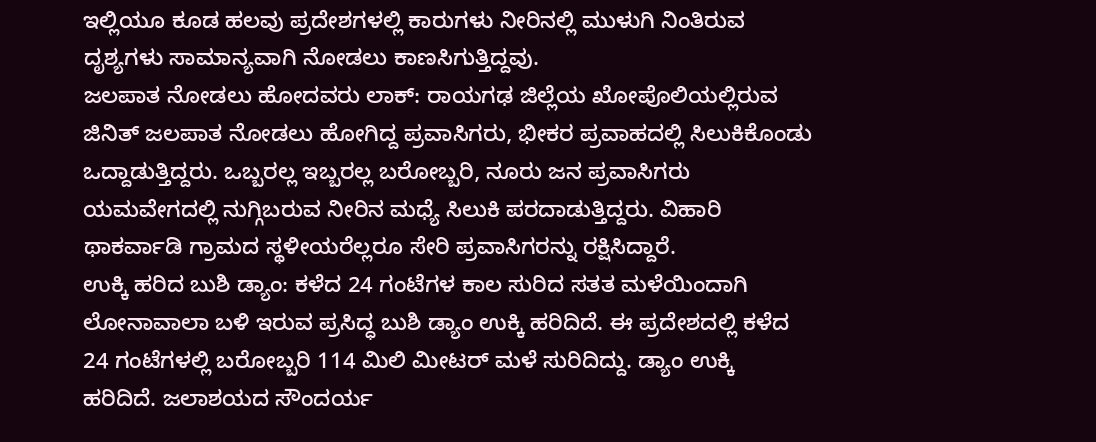ಇಲ್ಲಿಯೂ ಕೂಡ ಹಲವು ಪ್ರದೇಶಗಳಲ್ಲಿ ಕಾರುಗಳು ನೀರಿನಲ್ಲಿ ಮುಳುಗಿ ನಿಂತಿರುವ ದೃಶ್ಯಗಳು ಸಾಮಾನ್ಯವಾಗಿ ನೋಡಲು ಕಾಣಸಿಗುತ್ತಿದ್ದವು.
ಜಲಪಾತ ನೋಡಲು ಹೋದವರು ಲಾಕ್: ರಾಯಗಢ ಜಿಲ್ಲೆಯ ಖೋಪೊಲಿಯಲ್ಲಿರುವ ಜಿನಿತ್ ಜಲಪಾತ ನೋಡಲು ಹೋಗಿದ್ದ ಪ್ರವಾಸಿಗರು, ಭೀಕರ ಪ್ರವಾಹದಲ್ಲಿ ಸಿಲುಕಿಕೊಂಡು ಒದ್ದಾಡುತ್ತಿದ್ದರು. ಒಬ್ಬರಲ್ಲ ಇಬ್ಬರಲ್ಲ ಬರೋಬ್ಬರಿ, ನೂರು ಜನ ಪ್ರವಾಸಿಗರು ಯಮವೇಗದಲ್ಲಿ ನುಗ್ಗಿಬರುವ ನೀರಿನ ಮಧ್ಯೆ ಸಿಲುಕಿ ಪರದಾಡುತ್ತಿದ್ದರು. ವಿಹಾರಿ ಥಾಕರ್ವಾಡಿ ಗ್ರಾಮದ ಸ್ಥಳೀಯರೆಲ್ಲರೂ ಸೇರಿ ಪ್ರವಾಸಿಗರನ್ನು ರಕ್ಷಿಸಿದ್ದಾರೆ.
ಉಕ್ಕಿ ಹರಿದ ಬುಶಿ ಡ್ಯಾಂ: ಕಳೆದ 24 ಗಂಟೆಗಳ ಕಾಲ ಸುರಿದ ಸತತ ಮಳೆಯಿಂದಾಗಿ ಲೋನಾವಾಲಾ ಬಳಿ ಇರುವ ಪ್ರಸಿದ್ಧ ಬುಶಿ ಡ್ಯಾಂ ಉಕ್ಕಿ ಹರಿದಿದೆ. ಈ ಪ್ರದೇಶದಲ್ಲಿ ಕಳೆದ 24 ಗಂಟೆಗಳಲ್ಲಿ ಬರೋಬ್ಬರಿ 114 ಮಿಲಿ ಮೀಟರ್ ಮಳೆ ಸುರಿದಿದ್ದು. ಡ್ಯಾಂ ಉಕ್ಕಿ ಹರಿದಿದೆ. ಜಲಾಶಯದ ಸೌಂದರ್ಯ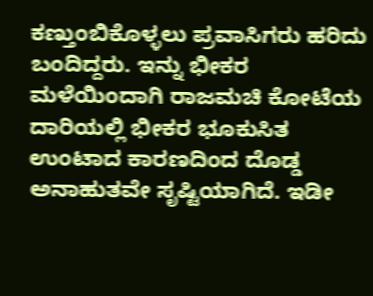ಕಣ್ತುಂಬಿಕೊಳ್ಳಲು ಪ್ರವಾಸಿಗರು ಹರಿದು ಬಂದಿದ್ದರು. ಇನ್ನು ಭೀಕರ ಮಳೆಯಿಂದಾಗಿ ರಾಜಮಚಿ ಕೋಟೆಯ ದಾರಿಯಲ್ಲಿ ಭೀಕರ ಭೂಕುಸಿತ ಉಂಟಾದ ಕಾರಣದಿಂದ ದೊಡ್ಡ ಅನಾಹುತವೇ ಸೃಷ್ಟಿಯಾಗಿದೆ. ಇಡೀ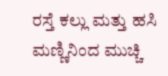ರಸ್ತೆ ಕಲ್ಲು ಮತ್ತು ಹಸಿ ಮಣ್ಣಿನಿಂದ ಮುಚ್ಚಿ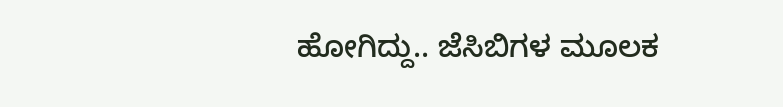ಹೋಗಿದ್ದು.. ಜೆಸಿಬಿಗಳ ಮೂಲಕ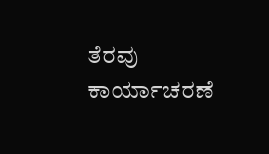ತೆರವು ಕಾರ್ಯಾಚರಣೆ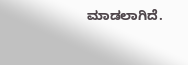ಮಾಡಲಾಗಿದೆ.